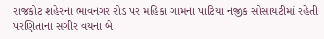રાજકોટ શહેરના ભાવનગર રોડ પર મહિકા ગામના પાટિયા નજીક સોસાયટીમાં રહેતી પરણિતાના સગીર વયના બે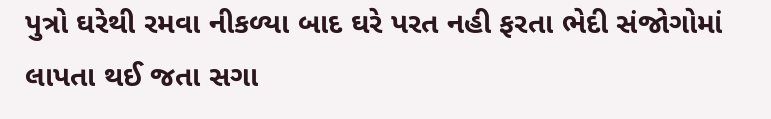પુત્રો ઘરેથી રમવા નીકળ્યા બાદ ઘરે પરત નહી ફરતા ભેદી સંજોગોમાં લાપતા થઈ જતા સગા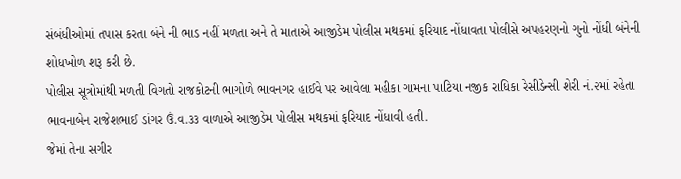સંબંધીઓમાં તપાસ કરતા બંને ની ભાડ નહીં મળતા અને તે માતાએ આજીડેમ પોલીસ મથકમાં ફરિયાદ નોંધાવતા પોલીસે અપહરણનો ગુનો નોંધી બંનેની શોધખોળ શરૂ કરી છે.
પોલીસ સૂત્રોમાંથી મળતી વિગતો રાજકોટની ભાગોળે ભાવનગર હાઈવે પર આવેલા મહીકા ગામના પાટિયા નજીક રાધિકા રેસીડેન્સી શેરી નં.૨માં રહેતા ભાવનાબેન રાજેશભાઈ ડાંગર ઉં.વ.૩૩ વાળાએ આજીડેમ પોલીસ મથકમાં ફરિયાદ નોંધાવી હતી.
જેમાં તેના સગીર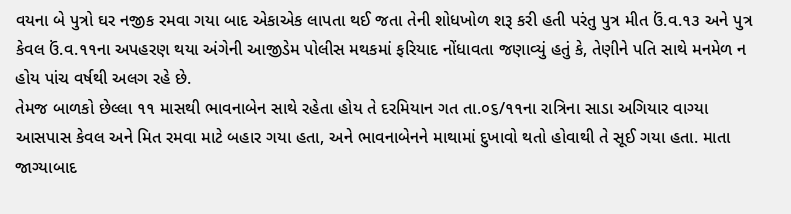વયના બે પુત્રો ઘર નજીક રમવા ગયા બાદ એકાએક લાપતા થઈ જતા તેની શોધખોળ શરૂ કરી હતી પરંતુ પુત્ર મીત ઉં.વ.૧૩ અને પુત્ર કેવલ ઉં.વ.૧૧ના અપહરણ થયા અંગેની આજીડેમ પોલીસ મથકમાં ફરિયાદ નોંધાવતા જણાવ્યું હતું કે, તેણીને પતિ સાથે મનમેળ ન હોય પાંચ વર્ષથી અલગ રહે છે.
તેમજ બાળકો છેલ્લા ૧૧ માસથી ભાવનાબેન સાથે રહેતા હોય તે દરમિયાન ગત તા.૦૬/૧૧ના રાત્રિના સાડા અગિયાર વાગ્યા આસપાસ કેવલ અને મિત રમવા માટે બહાર ગયા હતા, અને ભાવનાબેનને માથામાં દુખાવો થતો હોવાથી તે સૂઈ ગયા હતા. માતા જાગ્યાબાદ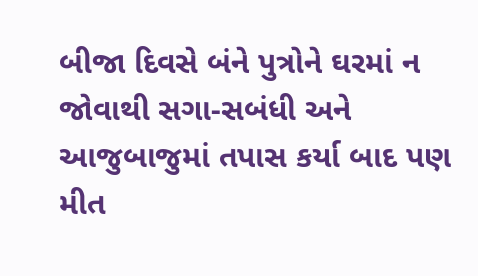બીજા દિવસે બંને પુત્રોને ઘરમાં ન જોવાથી સગા-સબંધી અને આજુબાજુમાં તપાસ કર્યા બાદ પણ મીત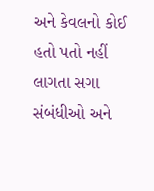અને કેવલનો કોઈ હતો પતો નહીં લાગતા સગા સંબંધીઓ અને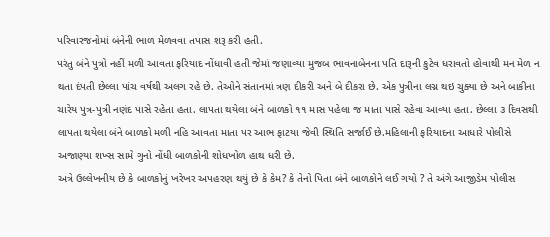પરિવારજનોમાં બંનેની ભાળ મેળવવા તપાસ શરૂ કરી હતી.
પરંતુ બંને પુત્રો નહીં મળી આવતા ફરિયાદ નોંધાવી હતી જેમાં જણાવ્યા મુજબ ભાવનાબેનના પતિ દારૂની કુટેવ ધરાવતો હોવાથી મન મેળ ન થતા દંપતી છેલ્લા પાંચ વર્ષથી અલગ રહે છે. તેઓને સંતાનમાં ત્રણ દીકરી અને બે દીકરા છે. એક પુત્રીના લગ્ન થઇ ચુક્યા છે અને બાકીના ચારેય પુત્ર-પુત્રી નણંદ પાસે રહેતા હતા. લાપતા થયેલા બંને બાળકો ૧૧ માસ પહેલા જ માતા પાસે રહેવા આવ્યા હતા. છેલ્લા ૩ દિવસથી લાપતા થયેલા બંને બાળકો મળી નહિ આવતા માતા પર આભ ફાટયા જેવી સ્થિતિ સર્જાઈ છે.મહિલાની ફરિયાદના આધારે પોલીસે અજાણ્યા શખ્સ સામે ગુનો નોંધી બાળકોની શોધખોળ હાથ ધરી છે.
અત્રે ઉલ્લેખનીય છે કે બાળકોનું ખરેખર અપહરણ થયું છે કે કેમ? કે તેનો પિતા બંને બાળકોને લઈ ગયો ? તે અંગે આજીડેમ પોલીસ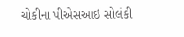ચોકીના પીએસઆઇ સોલંકી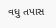વધુ તપાસ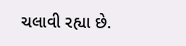ચલાવી રહ્યા છે.